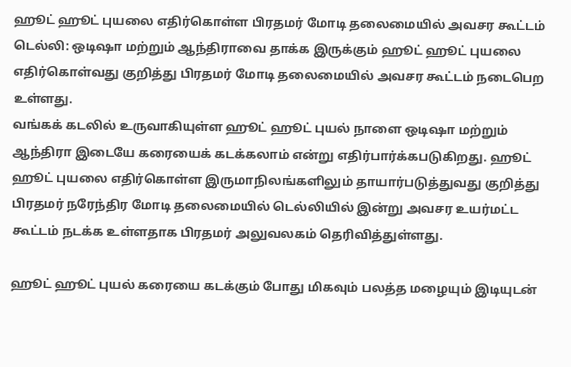ஹூட் ஹூட் புயலை எதிர்கொள்ள பிரதமர் மோடி தலைமையில் அவசர கூட்டம்
டெல்லி: ஒடிஷா மற்றும் ஆந்திராவை தாக்க இருக்கும் ஹூட் ஹூட் புயலை எதிர்கொள்வது குறித்து பிரதமர் மோடி தலைமையில் அவசர கூட்டம் நடைபெற உள்ளது.
வங்கக் கடலில் உருவாகியுள்ள ஹூட் ஹூட் புயல் நாளை ஒடிஷா மற்றும் ஆந்திரா இடையே கரையைக் கடக்கலாம் என்று எதிர்பார்க்கபடுகிறது. ஹூட் ஹூட் புயலை எதிர்கொள்ள இருமாநிலங்களிலும் தாயார்படுத்துவது குறித்து பிரதமர் நரேந்திர மோடி தலைமையில் டெல்லியில் இன்று அவசர உயர்மட்ட கூட்டம் நடக்க உள்ளதாக பிரதமர் அலுவலகம் தெரிவித்துள்ளது.

ஹூட் ஹூட் புயல் கரையை கடக்கும் போது மிகவும் பலத்த மழையும் இடியுடன்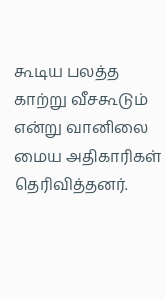கூடிய பலத்த காற்று வீசகூடும் என்று வானிலை மைய அதிகாரிகள் தெரிவித்தனர்.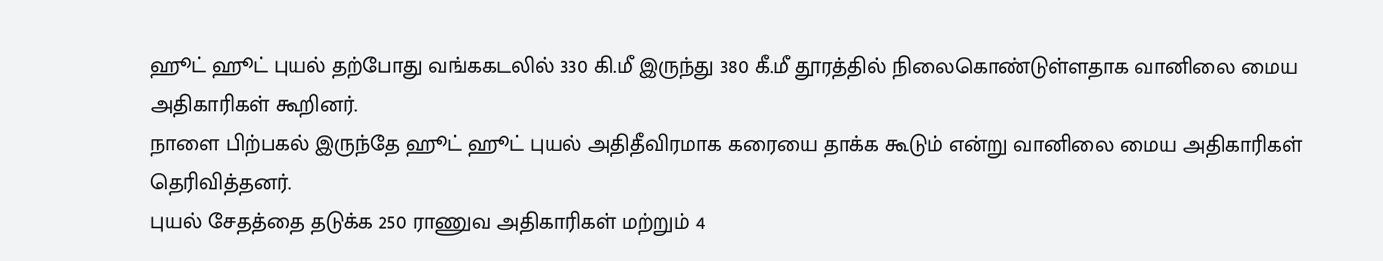ஹூட் ஹூட் புயல் தற்போது வங்ககடலில் 330 கி.மீ இருந்து 380 கீ.மீ தூரத்தில் நிலைகொண்டுள்ளதாக வானிலை மைய அதிகாரிகள் கூறினர்.
நாளை பிற்பகல் இருந்தே ஹூட் ஹூட் புயல் அதிதீவிரமாக கரையை தாக்க கூடும் என்று வானிலை மைய அதிகாரிகள் தெரிவித்தனர்.
புயல் சேதத்தை தடுக்க 250 ராணுவ அதிகாரிகள் மற்றும் 4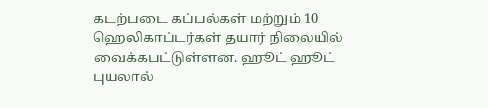கடற்படை கப்பல்கள் மற்றும் 10 ஹெலிகாப்டர்கள் தயார் நிலையில் வைக்கபட்டுள்ளன. ஹூட் ஹூட் புயலால்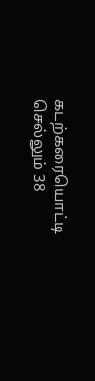கடற்கரையொட்டி செல்லும் 38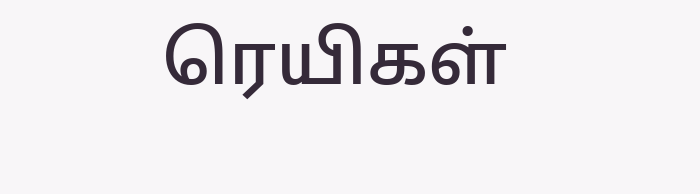ரெயிகள்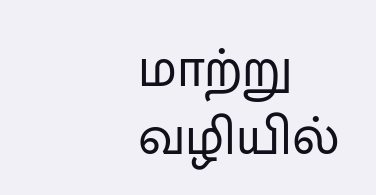மாற்று வழியில்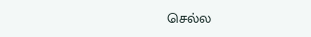செல்ல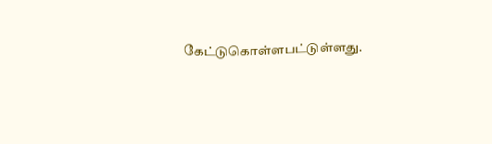கேட்டுகொள்ளபட்டுள்ளது.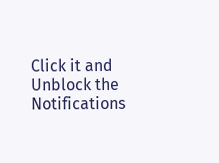Click it and Unblock the Notifications